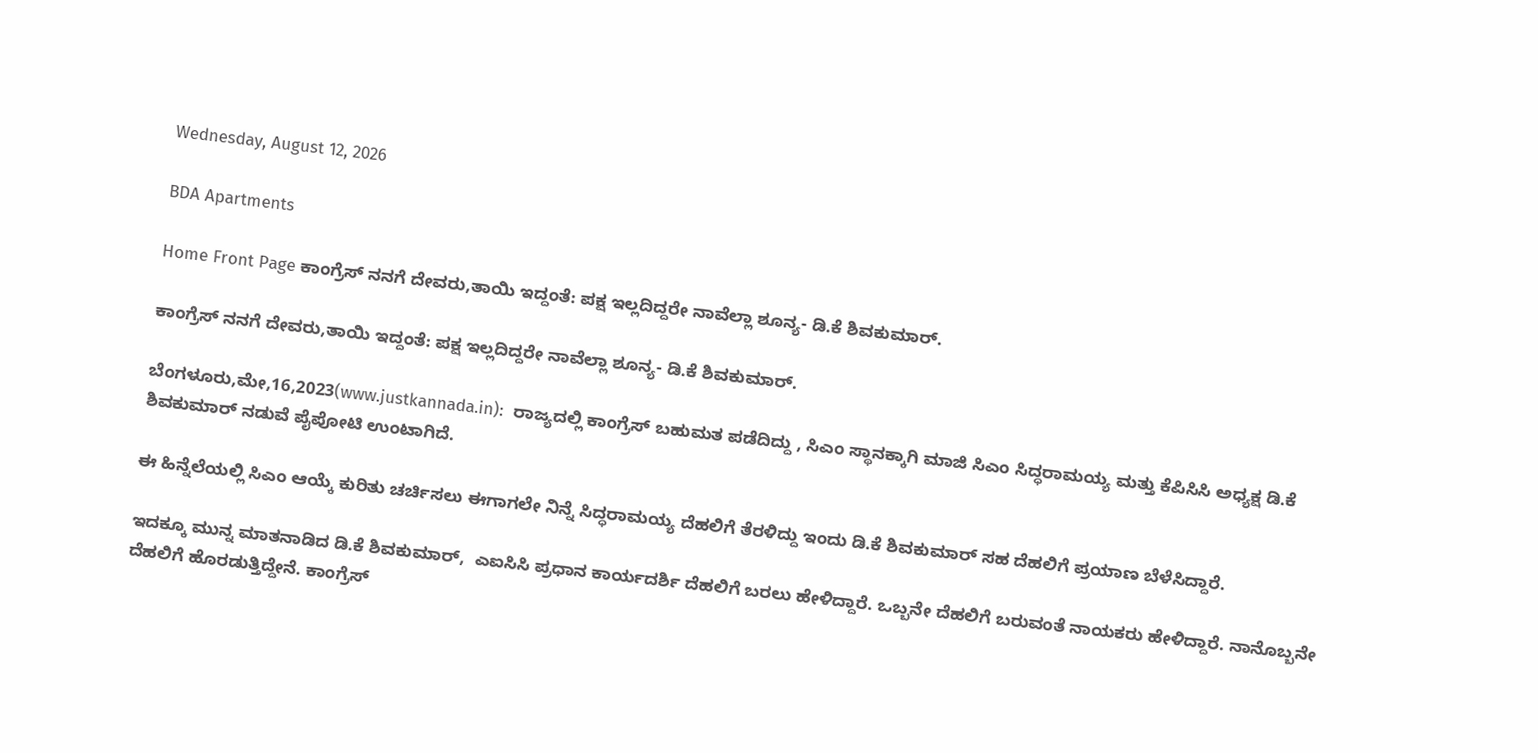Wednesday, August 12, 2026

BDA Apartments

Home Front Page ಕಾಂಗ್ರೆಸ್ ನನಗೆ ದೇವರು,ತಾಯಿ ಇದ್ದಂತೆ: ಪಕ್ಷ ಇಲ್ಲದಿದ್ದರೇ ನಾವೆಲ್ಲಾ ಶೂನ್ಯ- ಡಿ.ಕೆ ಶಿವಕುಮಾರ್.

ಕಾಂಗ್ರೆಸ್ ನನಗೆ ದೇವರು,ತಾಯಿ ಇದ್ದಂತೆ: ಪಕ್ಷ ಇಲ್ಲದಿದ್ದರೇ ನಾವೆಲ್ಲಾ ಶೂನ್ಯ- ಡಿ.ಕೆ ಶಿವಕುಮಾರ್.

ಬೆಂಗಳೂರು,ಮೇ,16,2023(www.justkannada.in):  ರಾಜ್ಯದಲ್ಲಿ ಕಾಂಗ್ರೆಸ್ ಬಹುಮತ ಪಡೆದಿದ್ದು , ಸಿಎಂ ಸ್ಥಾನಕ್ಕಾಗಿ ಮಾಜಿ ಸಿಎಂ ಸಿದ್ಧರಾಮಯ್ಯ ಮತ್ತು ಕೆಪಿಸಿಸಿ ಅಧ್ಯಕ್ಷ ಡಿ.ಕೆ ಶಿವಕುಮಾರ್ ನಡುವೆ ಪೈಪೋಟಿ ಉಂಟಾಗಿದೆ.

ಈ ಹಿನ್ನೆಲೆಯಲ್ಲಿ ಸಿಎಂ ಆಯ್ಕೆ ಕುರಿತು ಚರ್ಚಿಸಲು ಈಗಾಗಲೇ ನಿನ್ನೆ ಸಿದ್ಧರಾಮಯ್ಯ ದೆಹಲಿಗೆ ತೆರಳಿದ್ದು ಇಂದು ಡಿ.ಕೆ ಶಿವಕುಮಾರ್ ಸಹ ದೆಹಲಿಗೆ ಪ್ರಯಾಣ ಬೆಳೆಸಿದ್ದಾರೆ.

ಇದಕ್ಕೂ ಮುನ್ನ ಮಾತನಾಡಿದ ಡಿ.ಕೆ ಶಿವಕುಮಾರ್,  ಎಐಸಿಸಿ ಪ್ರಧಾನ ಕಾರ್ಯದರ್ಶಿ ದೆಹಲಿಗೆ ಬರಲು ಹೇಳಿದ್ದಾರೆ. ಒಬ್ಬನೇ ದೆಹಲಿಗೆ ಬರುವಂತೆ ನಾಯಕರು ಹೇಳಿದ್ದಾರೆ. ನಾನೊಬ್ಬನೇ ದೆಹಲಿಗೆ ಹೊರಡುತ್ತಿದ್ದೇನೆ. ಕಾಂಗ್ರೆಸ್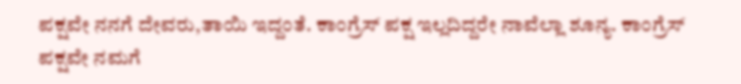ಪಕ್ಷವೇ ನನಗೆ ದೇವರು,ತಾಯಿ ಇದ್ದಂತೆ. ಕಾಂಗ್ರೆಸ್ ಪಕ್ಷ ಇಲ್ಲದಿದ್ದರೇ ನಾವೆಲ್ಲಾ ಶೂನ್ಯ. ಕಾಂಗ್ರೆಸ್ ಪಕ್ಷವೇ ನಮಗೆ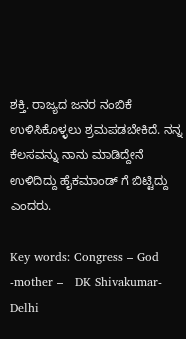ಶಕ್ತಿ. ರಾಜ್ಯದ ಜನರ ನಂಬಿಕೆ ಉಳಿಸಿಕೊಳ್ಳಲು ಶ್ರಮಪಡಬೇಕಿದೆ. ನನ್ನ ಕೆಲಸವನ್ನು ನಾನು ಮಾಡಿದ್ದೇನೆ ಉಳಿದಿದ್ದು ಹೈಕಮಾಂಡ್ ಗೆ ಬಿಟ್ಟಿದ್ದು ಎಂದರು.

Key words: Congress – God -mother –   DK Shivakumar- Delhi